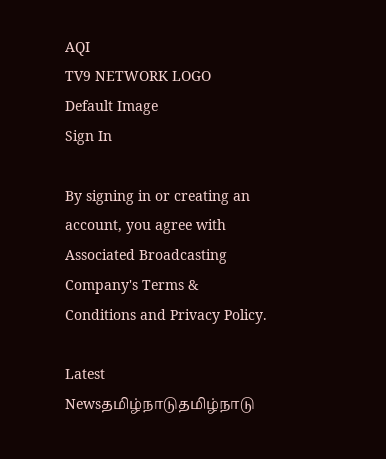AQI
TV9 NETWORK LOGO
Default Image
Sign In

By signing in or creating an account, you agree with Associated Broadcasting Company's Terms & Conditions and Privacy Policy.

Latest Newsதமிழ்நாடுதமிழ்நாடு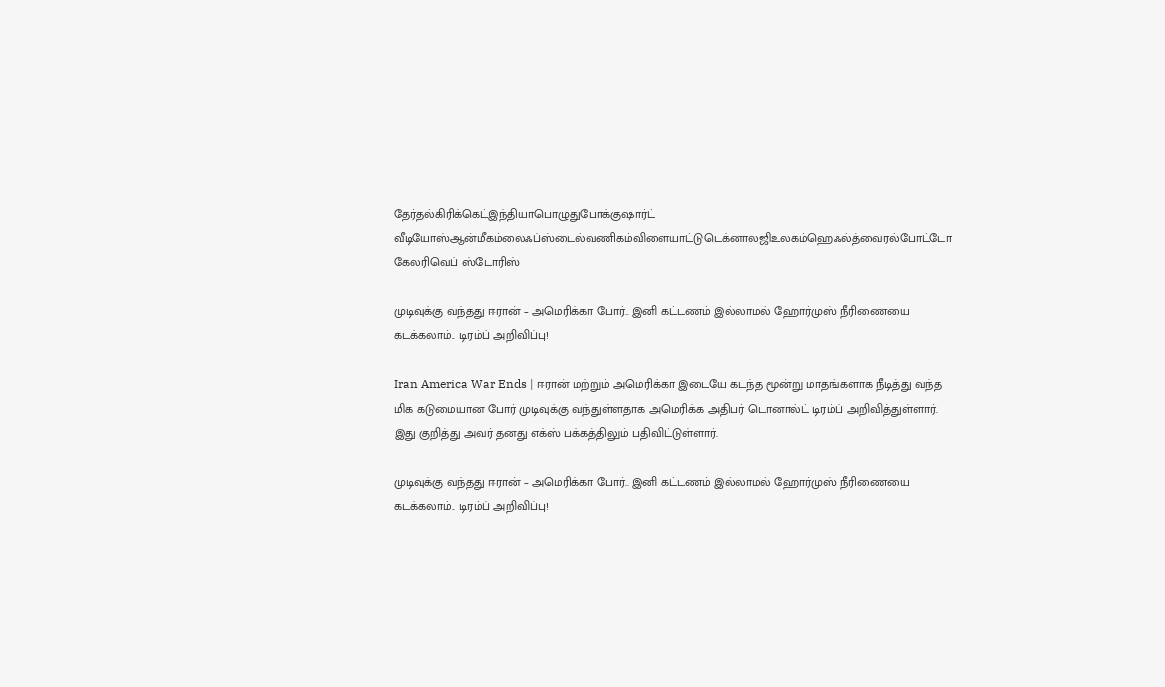தேர்தல்கிரிக்கெட்இந்தியாபொழுதுபோக்குஷார்ட் வீடியோஸ்ஆன்மீகம்லைஃப்ஸ்டைல்வணிகம்விளையாட்டுடெக்னாலஜிஉலகம்ஹெஃல்த்வைரல்போட்டோ கேலரிவெப் ஸ்டோரிஸ்

முடிவுக்கு வந்தது ஈரான் – அமெரிக்கா போர்.. இனி கட்டணம் இல்லாமல் ஹோர்முஸ் நீரிணையை கடக்கலாம்.. டிரம்ப் அறிவிப்பு!

Iran America War Ends | ஈரான் மற்றும் அமெரிக்கா இடையே கடந்த மூன்று மாதங்களாக நீடித்து வந்த மிக கடுமையான போர் முடிவுக்கு வந்துள்ளதாக அமெரிக்க அதிபர் டொனால்ட் டிரம்ப் அறிவித்துள்ளார். இது குறித்து அவர் தனது எக்ஸ் பக்கத்திலும் பதிவிட்டுள்ளார்.

முடிவுக்கு வந்தது ஈரான் – அமெரிக்கா போர்.. இனி கட்டணம் இல்லாமல் ஹோர்முஸ் நீரிணையை கடக்கலாம்.. டிரம்ப் அறிவிப்பு!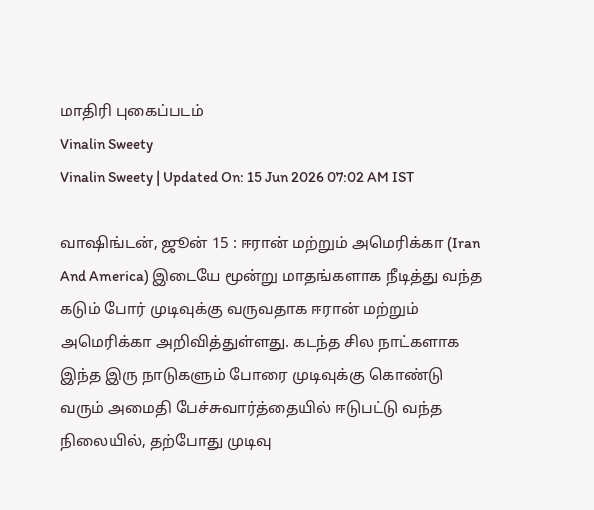மாதிரி புகைப்படம்
Vinalin Sweety
Vinalin Sweety | Updated On: 15 Jun 2026 07:02 AM IST

வாஷிங்டன், ஜூன் 15 : ஈரான் மற்றும் அமெரிக்கா (Iran And America) இடையே மூன்று மாதங்களாக நீடித்து வந்த கடும் போர் முடிவுக்கு வருவதாக ஈரான் மற்றும் அமெரிக்கா அறிவித்துள்ளது. கடந்த சில நாட்களாக இந்த இரு நாடுகளும் போரை முடிவுக்கு கொண்டு வரும் அமைதி பேச்சுவார்த்தையில் ஈடுபட்டு வந்த நிலையில், தற்போது முடிவு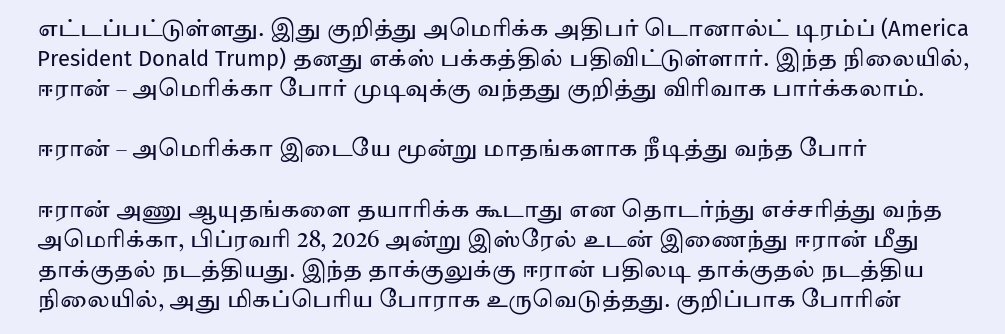எட்டப்பட்டுள்ளது. இது குறித்து அமெரிக்க அதிபர் டொனால்ட் டிரம்ப் (America President Donald Trump) தனது எக்ஸ் பக்கத்தில் பதிவிட்டுள்ளார். இந்த நிலையில், ஈரான் – அமெரிக்கா போர் முடிவுக்கு வந்தது குறித்து விரிவாக பார்க்கலாம்.

ஈரான் – அமெரிக்கா இடையே மூன்று மாதங்களாக நீடித்து வந்த போர்

ஈரான் அணு ஆயுதங்களை தயாரிக்க கூடாது என தொடர்ந்து எச்சரித்து வந்த அமெரிக்கா, பிப்ரவரி 28, 2026 அன்று இஸ்ரேல் உடன் இணைந்து ஈரான் மீது தாக்குதல் நடத்தியது. இந்த தாக்குலுக்கு ஈரான் பதிலடி தாக்குதல் நடத்திய நிலையில், அது மிகப்பெரிய போராக உருவெடுத்தது. குறிப்பாக போரின்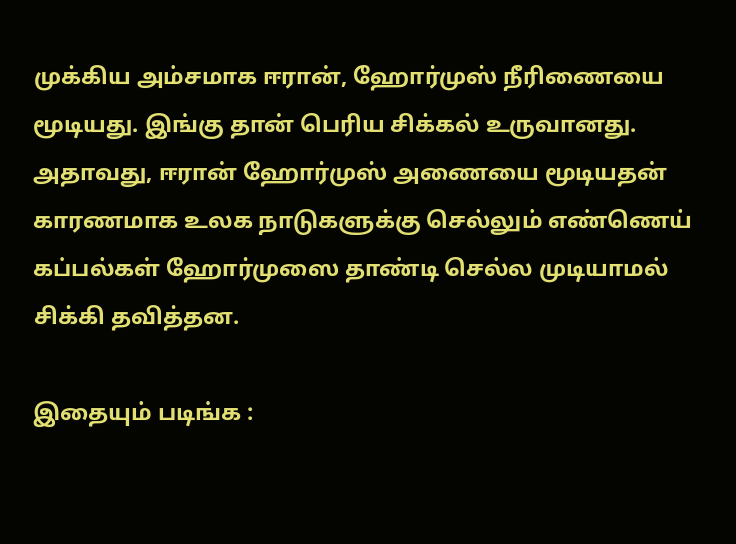முக்கிய அம்சமாக ஈரான், ஹோர்முஸ் நீரிணையை மூடியது. இங்கு தான் பெரிய சிக்கல் உருவானது. அதாவது, ஈரான் ஹோர்முஸ் அணையை மூடியதன் காரணமாக உலக நாடுகளுக்கு செல்லும் எண்ணெய் கப்பல்கள் ஹோர்முஸை தாண்டி செல்ல முடியாமல் சிக்கி தவித்தன.

இதையும் படிங்க :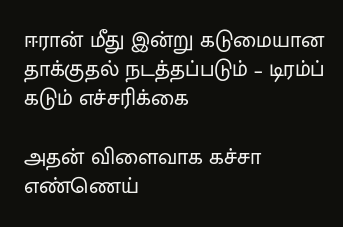ஈரான் மீது இன்று கடுமையான தாக்குதல் நடத்தப்படும் – டிரம்ப் கடும் எச்சரிக்கை

அதன் விளைவாக கச்சா எண்ணெய்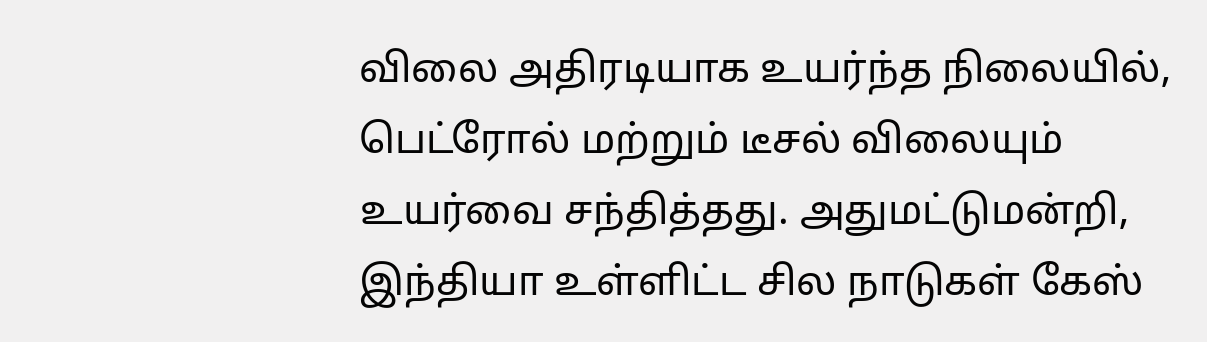விலை அதிரடியாக உயர்ந்த நிலையில், பெட்ரோல் மற்றும் டீசல் விலையும் உயர்வை சந்தித்தது. அதுமட்டுமன்றி, இந்தியா உள்ளிட்ட சில நாடுகள் கேஸ்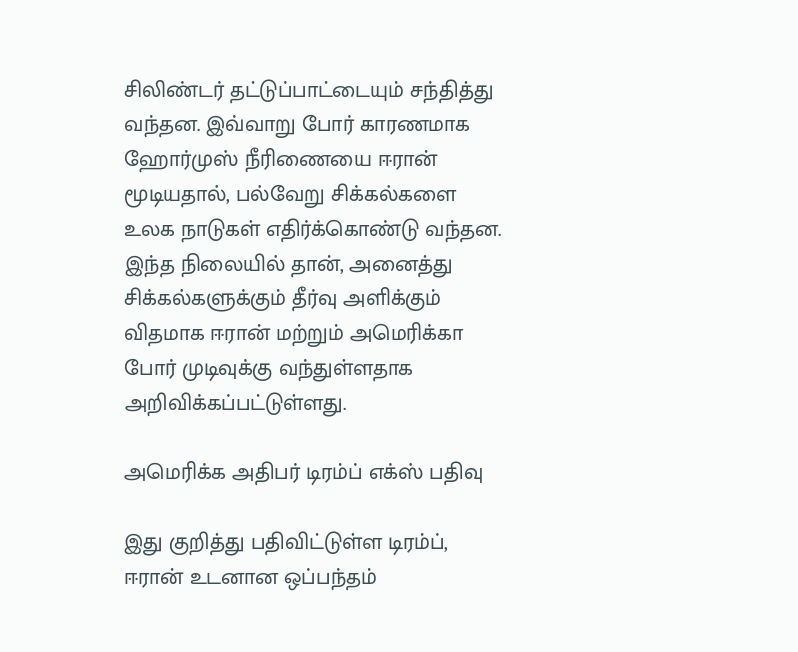சிலிண்டர் தட்டுப்பாட்டையும் சந்தித்து வந்தன. இவ்வாறு போர் காரணமாக ஹோர்முஸ் நீரிணையை ஈரான் மூடியதால், பல்வேறு சிக்கல்களை உலக நாடுகள் எதிர்க்கொண்டு வந்தன. இந்த நிலையில் தான், அனைத்து சிக்கல்களுக்கும் தீர்வு அளிக்கும் விதமாக ஈரான் மற்றும் அமெரிக்கா போர் முடிவுக்கு வந்துள்ளதாக அறிவிக்கப்பட்டுள்ளது.

அமெரிக்க அதிபர் டிரம்ப் எக்ஸ் பதிவு

இது குறித்து பதிவிட்டுள்ள டிரம்ப், ஈரான் உடனான ஒப்பந்தம்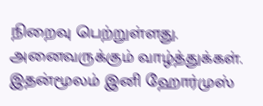நிறைவு பெற்றுள்ளது. அனைவருக்கும் வாழ்த்துக்கள். இதன்மூலம் இனி ஹோர்முஸ்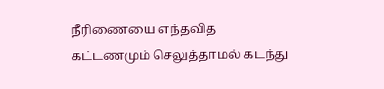நீரிணையை எந்தவித கட்டணமும் செலுத்தாமல் கடந்து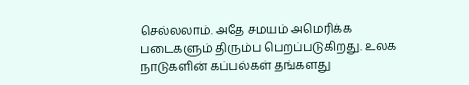செல்லலாம். அதே சமயம் அமெரிக்க படைகளும் திரும்ப பெறப்படுகிறது. உலக நாடுகளின் கப்பல்கள் தங்களது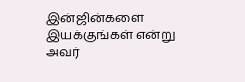இன்ஜின்களை இயக்குங்கள் என்று அவர்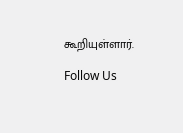கூறியுள்ளார்.

Follow Us